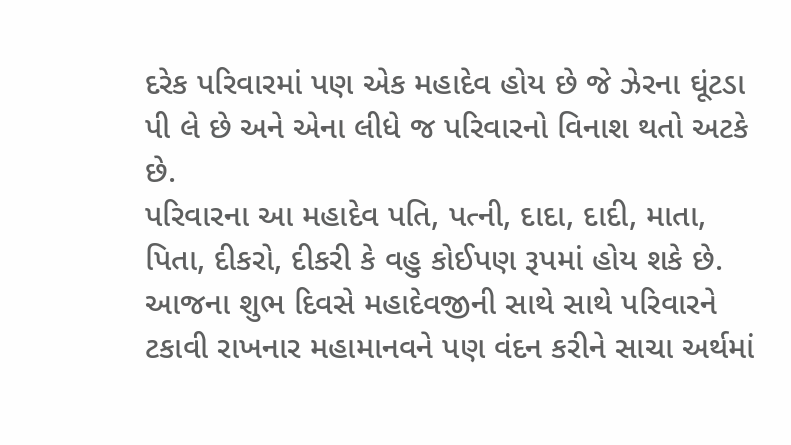દરેક પરિવારમાં પણ એક મહાદેવ હોય છે જે ઝેરના ઘૂંટડા પી લે છે અને એના લીધે જ પરિવારનો વિનાશ થતો અટકે છે.
પરિવારના આ મહાદેવ પતિ, પત્ની, દાદા, દાદી, માતા, પિતા, દીકરો, દીકરી કે વહુ કોઈપણ રૂપમાં હોય શકે છે.
આજના શુભ દિવસે મહાદેવજીની સાથે સાથે પરિવારને ટકાવી રાખનાર મહામાનવને પણ વંદન કરીને સાચા અર્થમાં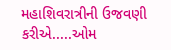મહાશિવરાત્રીની ઉજવણી કરીએ.....ઓમ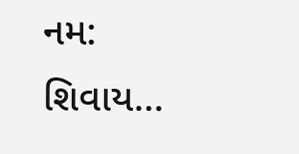નમ: શિવાય...